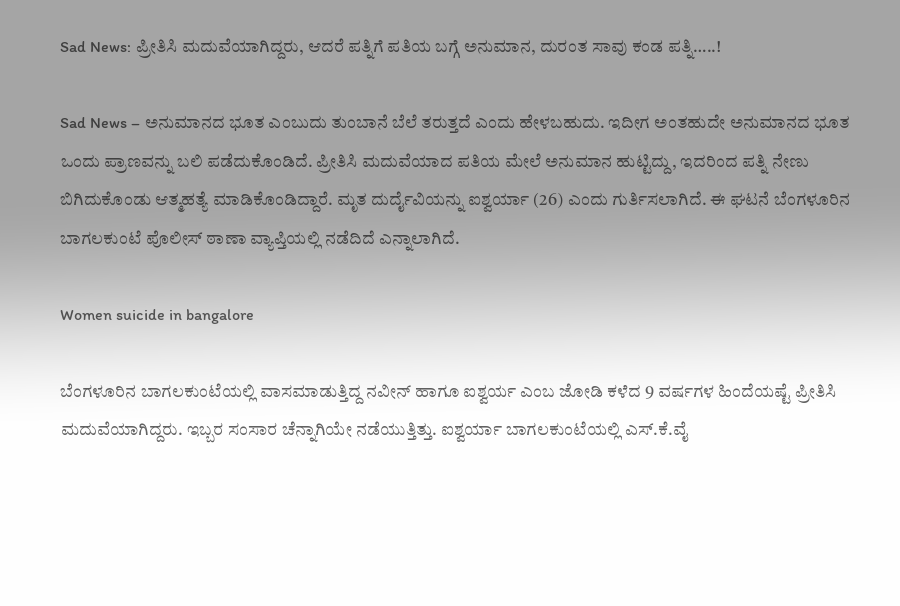Sad News: ಪ್ರೀತಿಸಿ ಮದುವೆಯಾಗಿದ್ದರು, ಆದರೆ ಪತ್ನಿಗೆ ಪತಿಯ ಬಗ್ಗೆ ಅನುಮಾನ, ದುರಂತ ಸಾವು ಕಂಡ ಪತ್ನಿ…..!

Sad News – ಅನುಮಾನದ ಭೂತ ಎಂಬುದು ತುಂಬಾನೆ ಬೆಲೆ ತರುತ್ತದೆ ಎಂದು ಹೇಳಬಹುದು. ಇದೀಗ ಅಂತಹುದೇ ಅನುಮಾನದ ಭೂತ ಒಂದು ಪ್ರಾಣವನ್ನು ಬಲಿ ಪಡೆದುಕೊಂಡಿದೆ. ಪ್ರೀತಿಸಿ ಮದುವೆಯಾದ ಪತಿಯ ಮೇಲೆ ಅನುಮಾನ ಹುಟ್ಟಿದ್ದು, ಇದರಿಂದ ಪತ್ನಿ ನೇಣು ಬಿಗಿದುಕೊಂಡು ಆತ್ಮಹತ್ಯೆ ಮಾಡಿಕೊಂಡಿದ್ದಾರೆ. ಮೃತ ದುರ್ದೈವಿಯನ್ನು ಐಶ್ವರ್ಯಾ (26) ಎಂದು ಗುರ್ತಿಸಲಾಗಿದೆ. ಈ ಘಟನೆ ಬೆಂಗಳೂರಿನ ಬಾಗಲಕುಂಟೆ ಪೊಲೀಸ್ ಠಾಣಾ ವ್ಯಾಪ್ತಿಯಲ್ಲಿ ನಡೆದಿದೆ ಎನ್ನಾಲಾಗಿದೆ.

Women suicide in bangalore

ಬೆಂಗಳೂರಿನ ಬಾಗಲಕುಂಟೆಯಲ್ಲಿ ವಾಸಮಾಡುತ್ತಿದ್ದ ನವೀನ್ ಹಾಗೂ ಐಶ್ವರ್ಯ ಎಂಬ ಜೋಡಿ ಕಳೆದ 9 ವರ್ಷಗಳ ಹಿಂದೆಯಷ್ಟೆ ಪ್ರೀತಿಸಿ ಮದುವೆಯಾಗಿದ್ದರು. ಇಬ್ಬರ ಸಂಸಾರ ಚೆನ್ನಾಗಿಯೇ ನಡೆಯುತ್ತಿತ್ತು. ಐಶ್ವರ್ಯಾ ಬಾಗಲಕುಂಟೆಯಲ್ಲಿ ಎಸ್.ಕೆ.ವೈ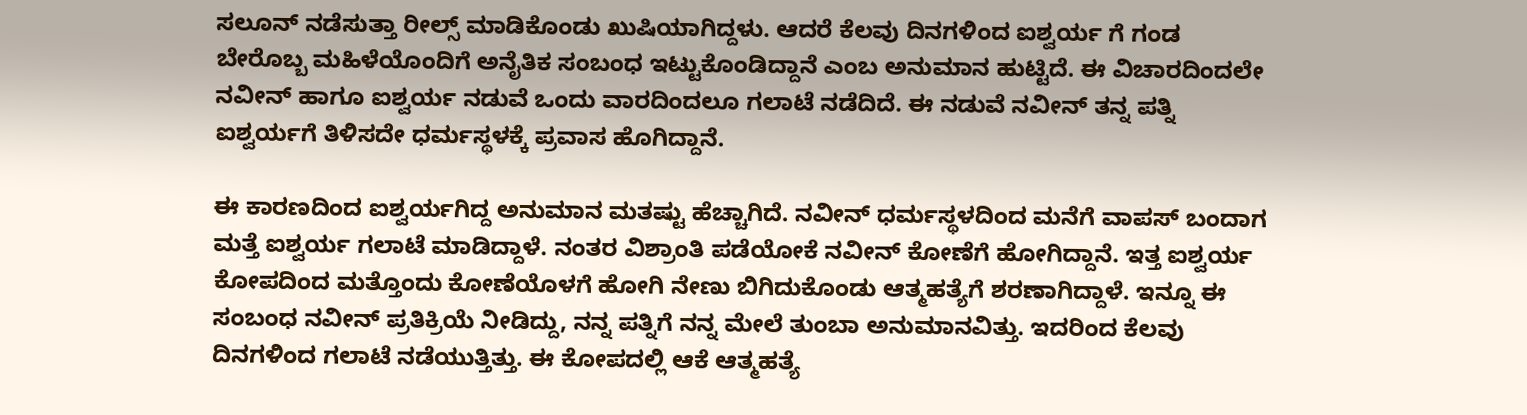ಸಲೂನ್ ನಡೆಸುತ್ತಾ ರೀಲ್ಸ್ ಮಾಡಿಕೊಂಡು ಖುಷಿಯಾಗಿದ್ದಳು. ಆದರೆ ಕೆಲವು ದಿನಗಳಿಂದ ಐಶ್ವರ್ಯ ಗೆ ಗಂಡ ಬೇರೊಬ್ಬ ಮಹಿಳೆಯೊಂದಿಗೆ ಅನೈತಿಕ ಸಂಬಂಧ ಇಟ್ಟುಕೊಂಡಿದ್ದಾನೆ ಎಂಬ ಅನುಮಾನ ಹುಟ್ಟಿದೆ. ಈ ವಿಚಾರದಿಂದಲೇ ನವೀನ್ ಹಾಗೂ ಐಶ್ವರ್ಯ ನಡುವೆ ಒಂದು ವಾರದಿಂದಲೂ ಗಲಾಟೆ ನಡೆದಿದೆ. ಈ ನಡುವೆ ನವೀನ್ ತನ್ನ ಪತ್ನಿ ಐಶ್ವರ್ಯಗೆ ತಿಳಿಸದೇ ಧರ್ಮಸ್ಥಳಕ್ಕೆ ಪ್ರವಾಸ ಹೊಗಿದ್ದಾನೆ.

ಈ ಕಾರಣದಿಂದ ಐಶ್ವರ್ಯಗಿದ್ದ ಅನುಮಾನ ಮತಷ್ಟು ಹೆಚ್ಚಾಗಿದೆ. ನವೀನ್ ಧರ್ಮಸ್ಥಳದಿಂದ ಮನೆಗೆ ವಾಪಸ್ ಬಂದಾಗ ಮತ್ತೆ ಐಶ್ವರ್ಯ ಗಲಾಟೆ ಮಾಡಿದ್ದಾಳೆ. ನಂತರ ವಿಶ್ರಾಂತಿ ಪಡೆಯೋಕೆ ನವೀನ್ ಕೋಣೆಗೆ ಹೋಗಿದ್ದಾನೆ. ಇತ್ತ ಐಶ್ವರ್ಯ ಕೋಪದಿಂದ ಮತ್ತೊಂದು ಕೋಣೆಯೊಳಗೆ ಹೋಗಿ ನೇಣು ಬಿಗಿದುಕೊಂಡು ಆತ್ಮಹತ್ಯೆಗೆ ಶರಣಾಗಿದ್ದಾಳೆ. ಇನ್ನೂ ಈ ಸಂಬಂಧ ನವೀನ್ ಪ್ರತಿಕ್ರಿಯೆ ನೀಡಿದ್ದು, ನನ್ನ ಪತ್ನಿಗೆ ನನ್ನ ಮೇಲೆ ತುಂಬಾ ಅನುಮಾನವಿತ್ತು. ಇದರಿಂದ ಕೆಲವು ದಿನಗಳಿಂದ ಗಲಾಟೆ ನಡೆಯುತ್ತಿತ್ತು. ಈ ಕೋಪದಲ್ಲಿ ಆಕೆ ಆತ್ಮಹತ್ಯೆ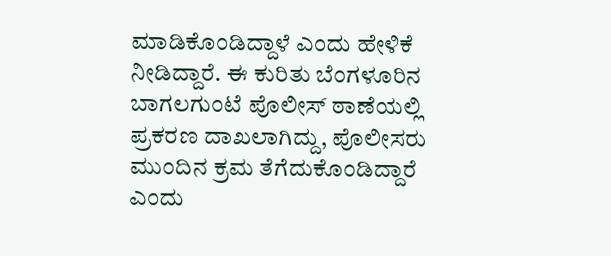ಮಾಡಿಕೊಂಡಿದ್ದಾಳೆ ಎಂದು ಹೇಳಿಕೆ ನೀಡಿದ್ದಾರೆ. ಈ ಕುರಿತು ಬೆಂಗಳೂರಿನ ಬಾಗಲಗುಂಟೆ ಪೊಲೀಸ್ ಠಾಣೆಯಲ್ಲಿ ಪ್ರಕರಣ ದಾಖಲಾಗಿದ್ದು, ಪೊಲೀಸರು ಮುಂದಿನ ಕ್ರಮ ತೆಗೆದುಕೊಂಡಿದ್ದಾರೆ ಎಂದು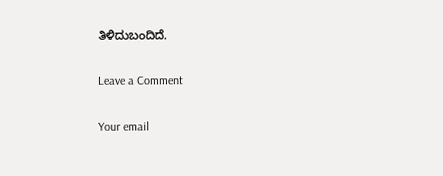ತಿಳಿದುಬಂದಿದೆ.

Leave a Comment

Your email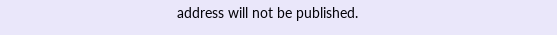address will not be published.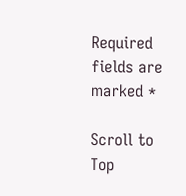Required fields are marked *

Scroll to Top